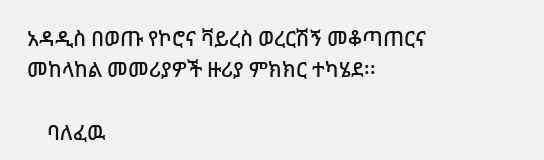አዳዲስ በወጡ የኮሮና ቫይረስ ወረርሽኝ መቆጣጠርና መከላከል መመሪያዎች ዙሪያ ምክክር ተካሄደ፡፡

    ባለፈዉ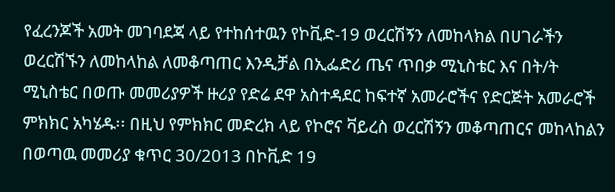የፈረንጆች አመት መገባደጃ ላይ የተከሰተዉን የኮቪድ-19 ወረርሽኝን ለመከላክል በሀገራችን ወረርሽኙን ለመከላከል ለመቆጣጠር እንዲቻል በኢፌድሪ ጤና ጥበቃ ሚኒስቴር እና በት/ት ሚኒስቴር በወጡ መመሪያዎች ዙሪያ የድሬ ደዋ አስተዳደር ከፍተኛ አመራሮችና የድርጅት አመራሮች ምክክር አካሄዱ፡፡ በዚህ የምክክር መድረክ ላይ የኮሮና ቫይረስ ወረርሽኝን መቆጣጠርና መከላከልን በወጣዉ መመሪያ ቁጥር 30/2013 በኮቪድ 19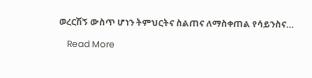ወረርሽኝ ውስጥ ሆነን ትምህርትና ስልጠና ለማስቀጠል የሳይንስና…

    Read More